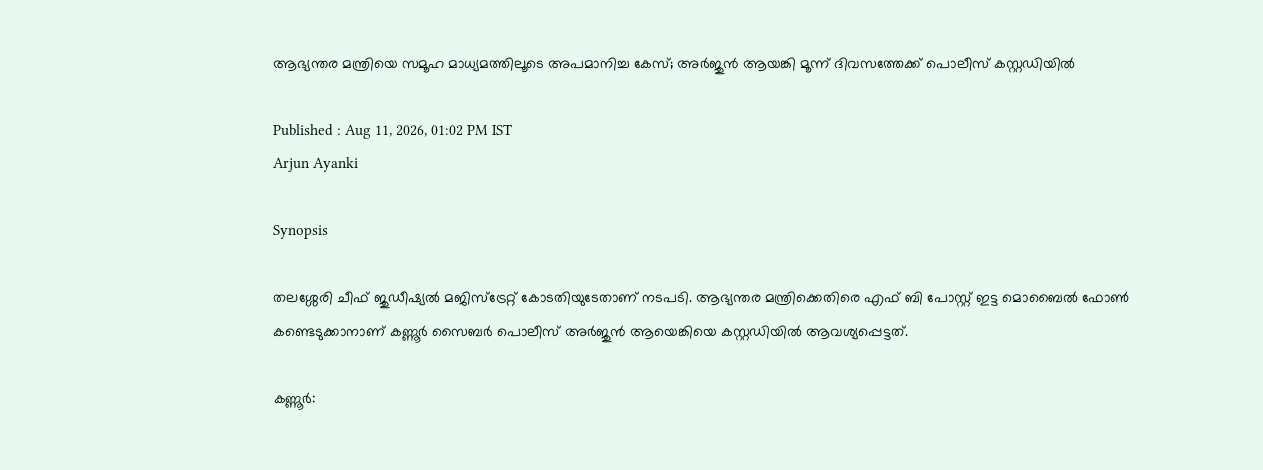ആഭ്യന്തര മന്ത്രിയെ സമൂഹ മാധ്യമത്തിലൂടെ അപമാനിച്ച കേസ്; അർജുൻ ആയങ്കി മൂന്ന് ദിവസത്തേക്ക് പൊലീസ് കസ്റ്റഡിയിൽ

Published : Aug 11, 2026, 01:02 PM IST
Arjun Ayanki

Synopsis

തലശ്ശേരി ചീഫ് ജുഡീഷ്യൽ മജിസ്ട്രേറ്റ് കോടതിയുടേതാണ് നടപടി. ആഭ്യന്തര മന്ത്രിക്കെതിരെ എഫ് ബി പോസ്റ്റ്‌ ഇട്ട മൊബൈൽ ഫോൺ കണ്ടെടുക്കാനാണ് കണ്ണൂർ സൈബർ പൊലീസ് അർജുൻ ആയെങ്കിയെ കസ്റ്റഡിയിൽ ആവശ്യപ്പെട്ടത്.

കണ്ണൂര്‍: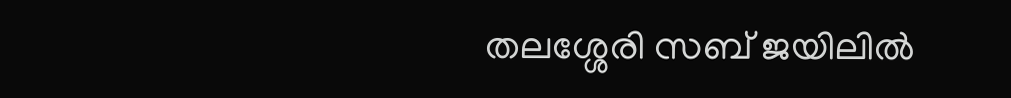തലശ്ശേരി സബ് ജയിലിൽ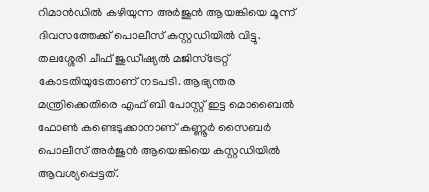റിമാൻഡിൽ കഴിയുന്ന അർജുൻ ആയങ്കിയെ മൂന്ന് ദിവസത്തേക്ക് പൊലീസ് കസ്റ്റഡിയിൽ വിട്ടു. തലശ്ശേരി ചീഫ് ജുഡീഷ്യൽ മജിസ്ട്രേറ്റ് കോടതിയുടേതാണ് നടപടി. ആഭ്യന്തര മന്ത്രിക്കെതിരെ എഫ് ബി പോസ്റ്റ്‌ ഇട്ട മൊബൈൽ ഫോൺ കണ്ടെടുക്കാനാണ് കണ്ണൂർ സൈബർ പൊലീസ് അർജുൻ ആയെങ്കിയെ കസ്റ്റഡിയിൽ ആവശ്യപ്പെട്ടത്.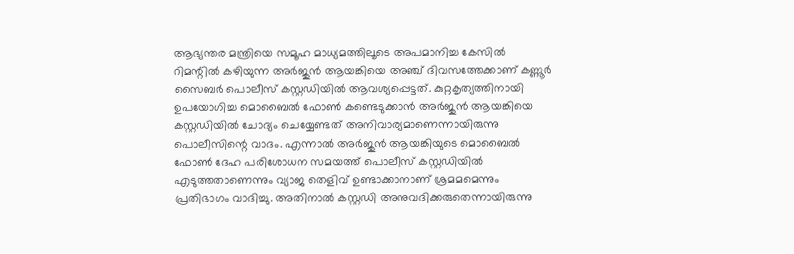ആഭ്യന്തര മന്ത്രിയെ സമൂഹ മാധ്യമത്തിലൂടെ അപമാനിച്ച കേസിൽ റിമന്റിൽ കഴിയുന്ന അർജുൻ ആയങ്കിയെ അഞ്ച് ദിവസത്തേക്കാണ് കണ്ണൂർ സൈബർ പൊലീസ് കസ്റ്റഡിയിൽ ആവശ്യപ്പെട്ടത്. കുറ്റകൃത്യത്തിനായി ഉപയോഗിച്ച മൊബൈൽ ഫോൺ കണ്ടെടുക്കാൻ അർജുൻ ആയങ്കിയെ കസ്റ്റഡിയിൽ ചോദ്യം ചെയ്യേണ്ടത് അനിവാര്യമാണെന്നായിരുന്നു പൊലീസിന്റെ വാദം. എന്നാൽ അർജുൻ ആയങ്കിയുടെ മൊബൈൽ ഫോൺ ദേഹ പരിശോധന സമയത്ത് പൊലീസ് കസ്റ്റഡിയിൽ എടുത്തതാണെന്നും വ്യാജ തെളിവ് ഉണ്ടാക്കാനാണ് ശ്രമമമെന്നും പ്രതിഭാഗം വാദിച്ചു. അതിനാൽ കസ്റ്റഡി അനുവദിക്കരുതെന്നായിരുന്നു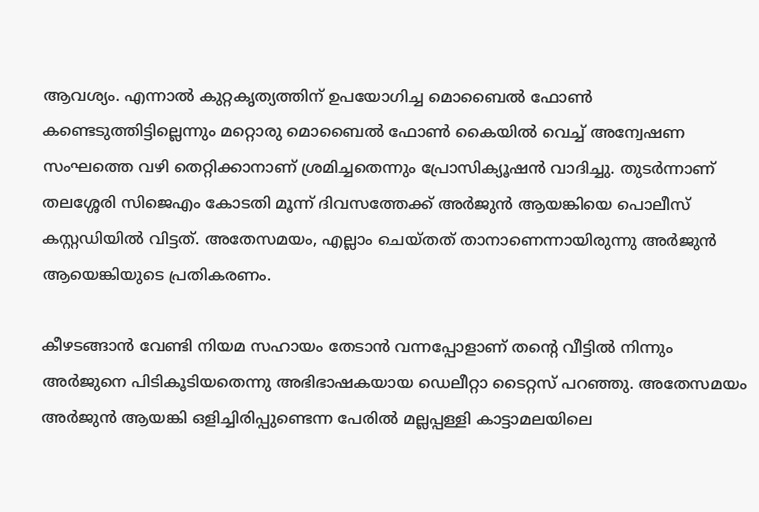ആവശ്യം. എന്നാൽ കുറ്റകൃത്യത്തിന് ഉപയോഗിച്ച മൊബൈൽ ഫോൺ കണ്ടെടുത്തിട്ടില്ലെന്നും മറ്റൊരു മൊബൈൽ ഫോൺ കൈയിൽ വെച്ച് അന്വേഷണ സംഘത്തെ വഴി തെറ്റിക്കാനാണ് ശ്രമിച്ചതെന്നും പ്രോസിക്യൂഷൻ വാദിച്ചു. തുടർന്നാണ് തലശ്ശേരി സിജെഎം കോടതി മൂന്ന് ദിവസത്തേക്ക് അർജുൻ ആയങ്കിയെ പൊലീസ് കസ്റ്റഡിയിൽ വിട്ടത്. അതേസമയം, എല്ലാം ചെയ്തത് താനാണെന്നായിരുന്നു അർജുൻ ആയെങ്കിയുടെ പ്രതികരണം.

കീഴടങ്ങാൻ വേണ്ടി നിയമ സഹായം തേടാൻ വന്നപ്പോളാണ് തന്റെ വീട്ടിൽ നിന്നും അർജുനെ പിടികൂടിയതെന്നു അഭിഭാഷകയായ ഡെലീറ്റാ ടൈറ്റസ് പറഞ്ഞു. അതേസമയം അർജുൻ ആയങ്കി ഒളിച്ചിരിപ്പുണ്ടെന്ന പേരിൽ മല്ലപ്പള്ളി കാട്ടാമലയിലെ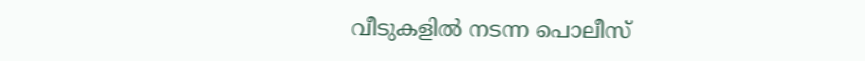വീടുകളിൽ നടന്ന പൊലീസ്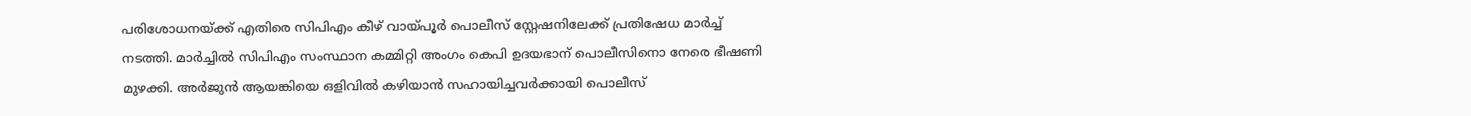പരിശോധനയ്ക്ക് എതിരെ സിപിഎം കീഴ് വായ്പൂർ പൊലീസ് സ്റ്റേഷനിലേക്ക് പ്രതിഷേധ മാർച്ച് നടത്തി. മാർച്ചിൽ സിപിഎം സംസ്ഥാന കമ്മിറ്റി അംഗം കെപി ഉദയഭാന് പൊലീസിനൊ നേരെ ഭീഷണി മുഴക്കി. അർജുൻ ആയങ്കിയെ ഒളിവിൽ കഴിയാൻ സഹായിച്ചവർക്കായി പൊലീസ്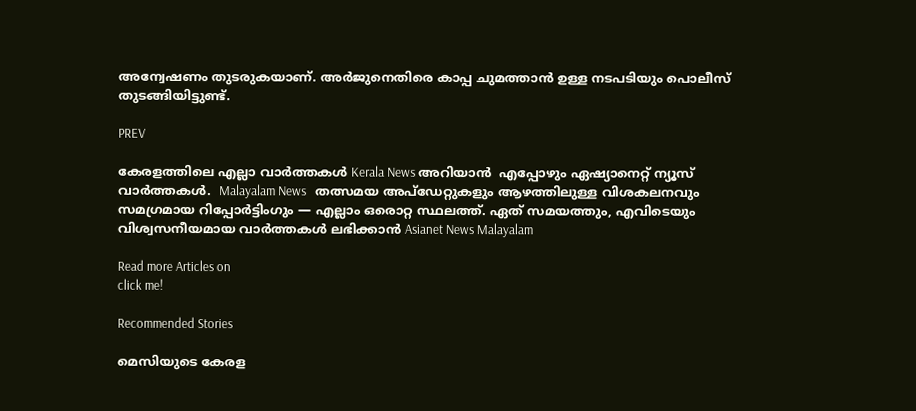അന്വേഷണം തുടരുകയാണ്. അർജുനെതിരെ കാപ്പ ചുമത്താൻ ഉള്ള നടപടിയും പൊലീസ് തുടങ്ങിയിട്ടുണ്ട്.

PREV

കേരളത്തിലെ എല്ലാ വാർത്തകൾ Kerala News അറിയാൻ  എപ്പോഴും ഏഷ്യാനെറ്റ് ന്യൂസ് വാർത്തകൾ.  Malayalam News   തത്സമയ അപ്‌ഡേറ്റുകളും ആഴത്തിലുള്ള വിശകലനവും സമഗ്രമായ റിപ്പോർട്ടിംഗും — എല്ലാം ഒരൊറ്റ സ്ഥലത്ത്. ഏത് സമയത്തും, എവിടെയും വിശ്വസനീയമായ വാർത്തകൾ ലഭിക്കാൻ Asianet News Malayalam

Read more Articles on
click me!

Recommended Stories

മെസിയുടെ കേരള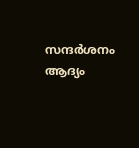സന്ദർശനം ആദ്യം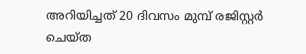അറിയിച്ചത് 20 ദിവസം മുമ്പ് രജിസ്റ്റർ ചെയ്ത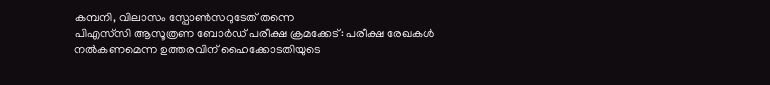കമ്പനി, വിലാസം സ്പോൺസറുടേത് തന്നെ
പിഎസ്‌സി ആസൂത്രണ ബോർഡ്‌ പരീക്ഷ ക്രമക്കേട്: പരീക്ഷ രേഖകൾ നൽകണമെന്ന ഉത്തരവിന് ഹൈക്കോടതിയുടെ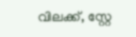വിലക്ക്, സ്റ്റേ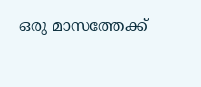ഒരു മാസത്തേക്ക്